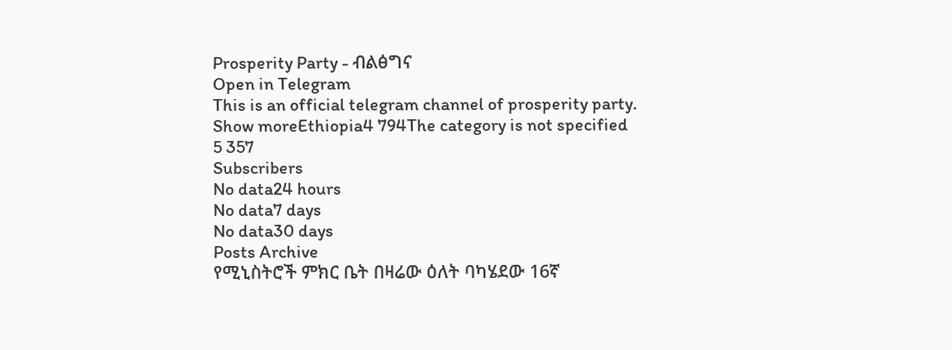Prosperity Party - ብልፅግና
Open in Telegram
This is an official telegram channel of prosperity party.
Show moreEthiopia4 794The category is not specified
5 357
Subscribers
No data24 hours
No data7 days
No data30 days
Posts Archive
የሚኒስትሮች ምክር ቤት በዛሬው ዕለት ባካሄደው 16ኛ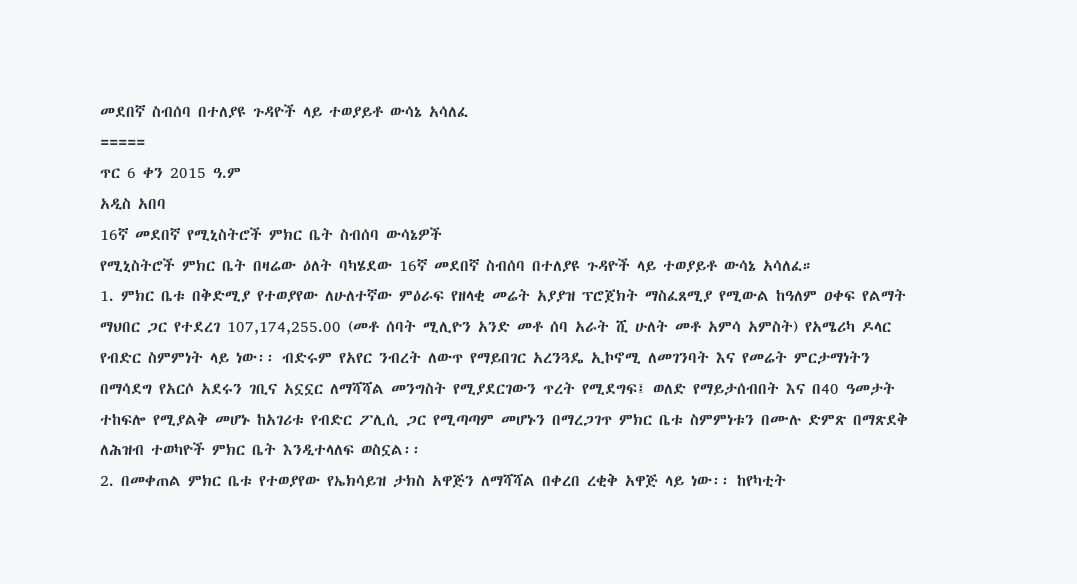መደበኛ ስብሰባ በተለያዩ ጉዳዮች ላይ ተወያይቶ ውሳኔ አሳለፈ
=====
ጥር 6 ቀን 2015 ዓ.ም
አዲስ አበባ
16ኛ መደበኛ የሚኒስትሮች ምክር ቤት ስብሰባ ውሳኔዎች
የሚኒስትሮች ምክር ቤት በዛሬው ዕለት ባካሄደው 16ኛ መደበኛ ስብሰባ በተለያዩ ጉዳዮች ላይ ተወያይቶ ውሳኔ አሳለፈ።
1. ምክር ቤቱ በቅድሚያ የተወያየው ለሁለተኛው ምዕራፍ የዘላቂ መሬት አያያዝ ፕሮጀክት ማስፈጸሚያ የሚውል ከዓለም ዐቀፍ የልማት ማህበር ጋር የተደረገ 107,174,255.00 (መቶ ሰባት ሚሊዮን አንድ መቶ ሰባ አራት ሺ ሁለት መቶ አምሳ አምስት) የአሜሪካ ዶላር የብድር ስምምነት ላይ ነው፡፡ ብድሩም የአየር ንብረት ለውጥ የማይበገር አረንጓዴ ኢኮኖሚ ለመገንባት እና የመሬት ምርታማነትን በማሳደግ የአርሶ አደሩን ገቢና አኗኗር ለማሻሻል መንግስት የሚያደርገውን ጥረት የሚደግፍ፤ ወለድ የማይታሰብበት እና በ40 ዓመታት ተከፍሎ የሚያልቅ መሆኑ ከአገሪቱ የብድር ፖሊሲ ጋር የሚጣጣም መሆኑን በማረጋገጥ ምክር ቤቱ ስምምነቱን በሙሉ ድምጽ በማጽደቅ ለሕዝብ ተወካዮች ምክር ቤት እንዲተላለፍ ወስኗል፡፡
2. በመቀጠል ምክር ቤቱ የተወያየው የኤክሳይዝ ታክስ አዋጅን ለማሻሻል በቀረበ ረቂቅ አዋጅ ላይ ነው፡፡ ከየካቲት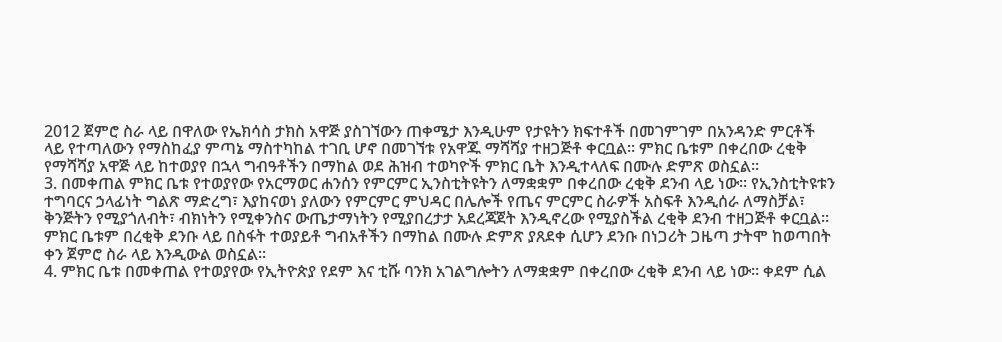2012 ጀምሮ ስራ ላይ በዋለው የኤክሳስ ታክስ አዋጅ ያስገኘውን ጠቀሜታ እንዲሁም የታዩትን ክፍተቶች በመገምገም በአንዳንድ ምርቶች ላይ የተጣለውን የማስከፈያ ምጣኔ ማስተካከል ተገቢ ሆኖ በመገኘቱ የአዋጁ ማሻሻያ ተዘጋጅቶ ቀርቧል፡፡ ምክር ቤቱም በቀረበው ረቂቅ የማሻሻያ አዋጅ ላይ ከተወያየ በኋላ ግብዓቶችን በማከል ወደ ሕዝብ ተወካዮች ምክር ቤት እንዲተላለፍ በሙሉ ድምጽ ወስኗል፡፡
3. በመቀጠል ምክር ቤቱ የተወያየው የአርማወር ሐንሰን የምርምር ኢንስቲትዩትን ለማቋቋም በቀረበው ረቂቅ ደንብ ላይ ነው፡፡ የኢንስቲትዩቱን ተግባርና ኃላፊነት ግልጽ ማድረግ፣ እያከናወነ ያለውን የምርምር ምህዳር በሌሎች የጤና ምርምር ስራዎች አስፍቶ እንዲሰራ ለማስቻል፣ ቅንጅትን የሚያጎለብት፣ ብክነትን የሚቀንስና ውጤታማነትን የሚያበረታታ አደረጃጀት እንዲኖረው የሚያስችል ረቂቅ ደንብ ተዘጋጅቶ ቀርቧል፡፡ ምክር ቤቱም በረቂቅ ደንቡ ላይ በስፋት ተወያይቶ ግብአቶችን በማከል በሙሉ ድምጽ ያጸደቀ ሲሆን ደንቡ በነጋሪት ጋዜጣ ታትሞ ከወጣበት ቀን ጀምሮ ስራ ላይ እንዲውል ወስኗል፡፡
4. ምክር ቤቱ በመቀጠል የተወያየው የኢትዮጵያ የደም እና ቲሹ ባንክ አገልግሎትን ለማቋቋም በቀረበው ረቂቅ ደንብ ላይ ነው፡፡ ቀደም ሲል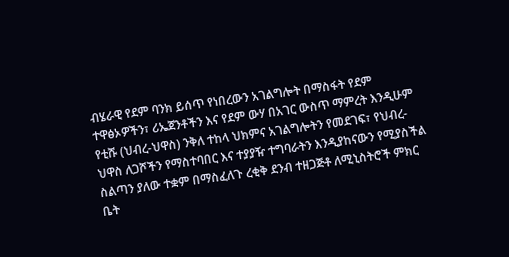ብሄራዊ የደም ባንክ ይሰጥ የነበረውን አገልግሎት በማስፋት የደም ተዋፅኦዎችን፣ ሪኤጀንቶችን እና የደም ውሃ በአገር ውስጥ ማምረት እንዲሁም የቲሹ (ህብረ-ህዋስ) ንቅለ ተከላ ህክምና አገልግሎትን የመደገፍ፣ የህብረ-ህዋስ ለጋሾችን የማስተባበር እና ተያያዥ ተግባራትን እንዲያከናውን የሚያስችል ስልጣን ያለው ተቋም በማስፈለጉ ረቂቅ ደንብ ተዘጋጅቶ ለሚኒስትሮች ምክር ቤት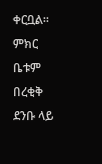ቀርቧል፡፡ ምክር ቤቱም በረቂቅ ደንቡ ላይ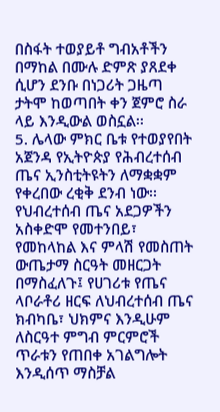በስፋት ተወያይቶ ግብአቶችን በማከል በሙሉ ድምጽ ያጸደቀ ሲሆን ደንቡ በነጋሪት ጋዜጣ ታትሞ ከወጣበት ቀን ጀምሮ ስራ ላይ እንዲውል ወስኗል፡፡
5. ሌላው ምክር ቤቱ የተወያየበት አጀንዳ የኢትዮጵያ የሕብረተሰብ ጤና ኢንስቲትዩትን ለማቋቋም የቀረበው ረቂቅ ደንብ ነው፡፡ የህብረተሰብ ጤና አደጋዎችን አስቀድሞ የመተንበይ፣ የመከላከል እና ምላሽ የመስጠት ውጤታማ ስርዓት መዘርጋት በማስፈለጉ፤ የሀገሪቱ የጤና ላቦራቶሪ ዘርፍ ለህብረተሰብ ጤና ክብካቤ፣ ህክምና እንዲሁም ለስርዓተ ምግብ ምርምሮች ጥራቱን የጠበቀ አገልግሎት እንዲሰጥ ማስቻል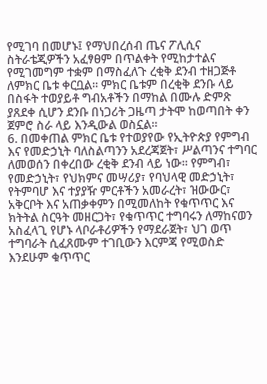የሚገባ በመሆኑ፤ የማህበረሰብ ጤና ፖሊሲና ስትራቴጂዎችን አፈፃፀም በጥልቀት የሚከታተልና የሚገመግም ተቋም በማስፈለጉ ረቂቅ ደንብ ተዘጋጅቶ ለምክር ቤቱ ቀርቧል፡፡ ምክር ቤቱም በረቂቅ ደንቡ ላይ በስፋት ተወያይቶ ግብአቶችን በማከል በሙሉ ድምጽ ያጸደቀ ሲሆን ደንቡ በነጋሪት ጋዜጣ ታትሞ ከወጣበት ቀን ጀምሮ ስራ ላይ እንዲውል ወስኗል፡፡
6. በመቀጠል ምክር ቤቱ የተወያየው የኢትዮጵያ የምግብ እና የመድኃኒት ባለስልጣንን አደረጃጀት፣ ሥልጣንና ተግባር ለመወሰን በቀረበው ረቂቅ ደንብ ላይ ነው፡፡ የምግብ፣ የመድኃኒት፣ የህክምና መሣሪያ፣ የባህላዊ መድኃኒት፣ የትምባሆ እና ተያያዥ ምርቶችን አመራረት፣ ዝውውር፣ አቅርቦት እና አጠቃቀምን በሚመለከት የቁጥጥር እና ክትትል ስርዓት መዘርጋት፣ የቁጥጥር ተግባሩን ለማከናወን አስፈላጊ የሆኑ ላቦራቶሪዎችን የማደራጀት፣ ህገ ወጥ ተግባራት ሲፈጸሙም ተገቢውን እርምጃ የሚወስድ እንደሁም ቁጥጥር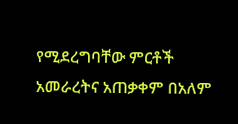የሚደረግባቸው ምርቶች አመራረትና አጠቃቀም በአለም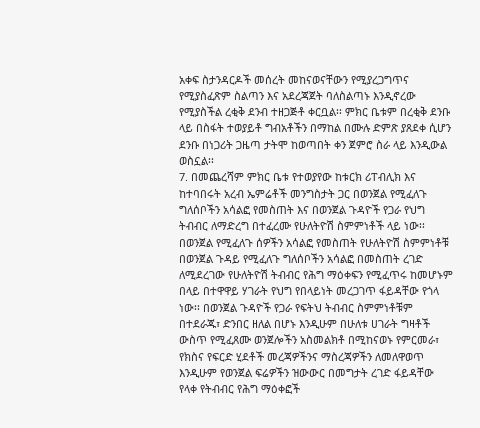አቀፍ ስታንዳርዶች መሰረት መከናወናቸውን የሚያረጋግጥና የሚያስፈጽም ስልጣን እና አደረጃጀት ባለስልጣኑ እንዲኖረው የሚያስችል ረቂቅ ደንብ ተዘጋጅቶ ቀርቧል፡፡ ምክር ቤቱም በረቂቅ ደንቡ ላይ በስፋት ተወያይቶ ግብአቶችን በማከል በሙሉ ድምጽ ያጸደቀ ሲሆን ደንቡ በነጋሪት ጋዜጣ ታትሞ ከወጣበት ቀን ጀምሮ ስራ ላይ እንዲውል ወስኗል፡፡
7. በመጨረሻም ምክር ቤቱ የተወያየው ከቱርክ ሪፐብሊክ እና ከተባበሩት አረብ ኤምሬቶች መንግስታት ጋር በወንጀል የሚፈለጉ ግለሰቦችን አሳልፎ የመስጠት እና በወንጀል ጉዳዮች የጋራ የህግ ትብብር ለማድረግ በተፈረሙ የሁለትዮሽ ስምምነቶች ላይ ነው፡፡ በወንጀል የሚፈለጉ ሰዎችን አሳልፎ የመስጠት የሁለትዮሽ ስምምነቶቹ በወንጀል ጉዳይ የሚፈለጉ ግለሰቦችን አሳልፎ በመስጠት ረገድ ለሚደረገው የሁለትዮሽ ትብብር የሕግ ማዕቀፍን የሚፈጥሩ ከመሆኑም በላይ በተዋዋይ ሃገራት የህግ የበላይነት መረጋገጥ ፋይዳቸው የጎላ ነው፡፡ በወንጀል ጉዳዮች የጋራ የፍትህ ትብብር ስምምነቶቹም በተደራጁ፣ ድንበር ዘለል በሆኑ እንዲሁም በሁለቱ ሀገራት ግዛቶች ውስጥ የሚፈጸሙ ወንጀሎችን አስመልክቶ በሚከናወኑ የምርመራ፣ የክስና የፍርድ ሂደቶች መረጃዎችንና ማስረጃዎችን ለመለዋወጥ እንዲሁም የወንጀል ፍሬዎችን ዝውውር በመግታት ረገድ ፋይዳቸው የላቀ የትብብር የሕግ ማዕቀፎች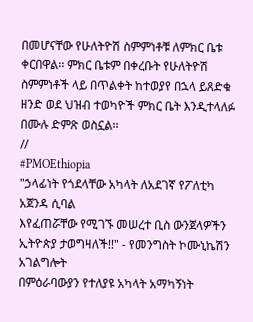በመሆናቸው የሁለትዮሽ ስምምነቶቹ ለምክር ቤቱ ቀርበዋል፡፡ ምክር ቤቱም በቀረቡት የሁለትዮሽ ስምምነቶች ላይ በጥልቀት ከተወያየ በኋላ ይጸድቁ ዘንድ ወደ ህዝብ ተወካዮች ምክር ቤት እንዲተላለፉ በሙሉ ድምጽ ወስኗል፡፡
//
#PMOEthiopia
"ኃላፊነት የጎደላቸው አካላት ለአደገኛ የፖለቲካ አጀንዳ ሲባል
እየፈጠሯቸው የሚገኙ መሠረተ ቢስ ውንጀላዎችን ኢትዮጵያ ታወግዛለች!!" - የመንግስት ኮሙኒኬሽን አገልግሎት
በምዕራባውያን የተለያዩ አካላት አማካኝነት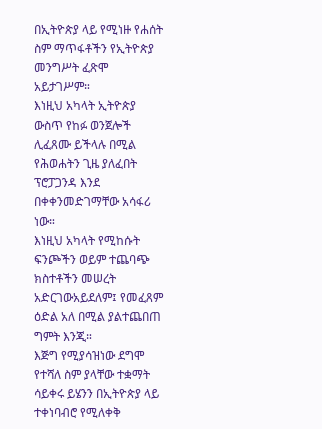በኢትዮጵያ ላይ የሚነዙ የሐሰት ስም ማጥፋቶችን የኢትዮጵያ መንግሥት ፈጽሞ አይታገሥም።
እነዚህ አካላት ኢትዮጵያ ውስጥ የከፉ ወንጀሎች ሊፈጸሙ ይችላሉ በሚል የሕወሐትን ጊዜ ያለፈበት ፕሮፓጋንዳ እንደ በቀቀንመድገማቸው አሳፋሪ ነው።
እነዚህ አካላት የሚከሱት ፍንጮችን ወይም ተጨባጭ ክስተቶችን መሠረት አድርገውአይደለም፤ የመፈጸም ዕድል አለ በሚል ያልተጨበጠ ግምት እንጂ።
እጅግ የሚያሳዝነው ደግሞ የተሻለ ስም ያላቸው ተቋማት ሳይቀሩ ይሄንን በኢትዮጵያ ላይ ተቀነባብሮ የሚለቀቅ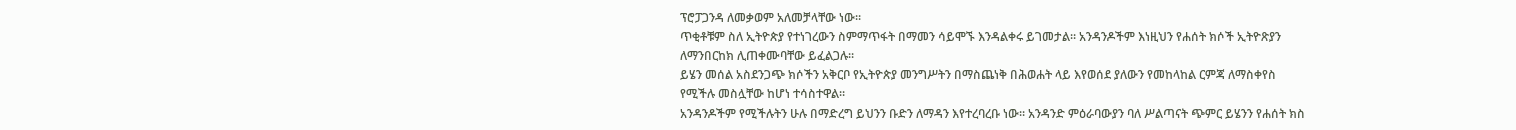ፕሮፓጋንዳ ለመቃወም አለመቻላቸው ነው።
ጥቂቶቹም ስለ ኢትዮጵያ የተነገረውን ስምማጥፋት በማመን ሳይሞኙ እንዳልቀሩ ይገመታል። አንዳንዶችም እነዚህን የሐሰት ክሶች ኢትዮጽያን ለማንበርከክ ሊጠቀሙባቸው ይፈልጋሉ።
ይሄን መሰል አስደንጋጭ ክሶችን አቅርቦ የኢትዮጵያ መንግሥትን በማስጨነቅ በሕወሐት ላይ እየወሰደ ያለውን የመከላከል ርምጃ ለማስቀየስ የሚችሉ መስሏቸው ከሆነ ተሳስተዋል።
አንዳንዶችም የሚችሉትን ሁሉ በማድረግ ይህንን ቡድን ለማዳን እየተረባረቡ ነው። አንዳንድ ምዕራባውያን ባለ ሥልጣናት ጭምር ይሄንን የሐሰት ክስ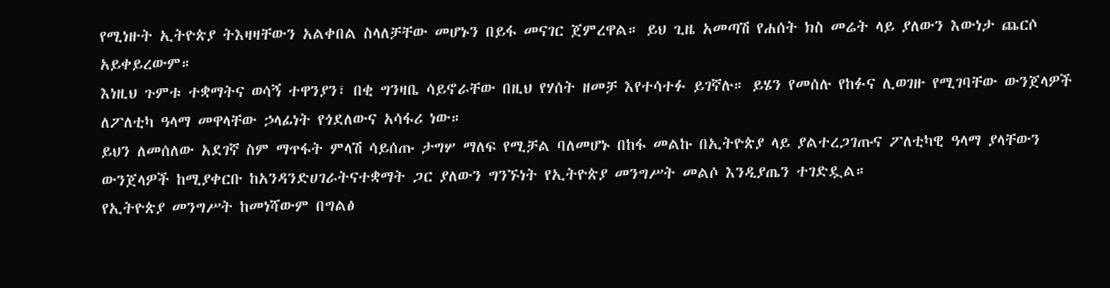የሚነዙት ኢትዮጵያ ትእዛዛቸውን አልቀበል ስላለቻቸው መሆኑን በይፋ መናገር ጀምረዋል። ይህ ጊዜ አመጣሽ የሐሰት ክስ መሬት ላይ ያለውን እውነታ ጨርሶ አይቀይረውም።
እነዚህ ጉምቱ ተቋማትና ወሳኝ ተዋንያን፣ በቂ ግንዛቤ ሳይኖራቸው በዚህ የሃሰት ዘመቻ እየተሳተፉ ይገኛሉ። ይሄን የመሰሉ የከፉና ሊወገዙ የሚገባቸው ውንጀላዎች ለፖለቲካ ዓላማ መዋላቸው ኃላፊነት የጎደለውና አሳፋሪ ነው።
ይህን ለመሰለው አደገኛ ስም ማጥፋት ምላሽ ሳይሰጡ ታግሦ ማለፍ የሚቻል ባለመሆኑ በከፋ መልኩ በኢትዮጵያ ላይ ያልተረጋገጡና ፖለቲካዊ ዓላማ ያላቸውን ውንጀላዎች ከሚያቀርቡ ከአንዳንድሀገራትናተቋማት ጋር ያለውን ግንኙነት የኢትዮጵያ መንግሥት መልሶ እንዲያጤን ተገድዷል።
የኢትዮጵያ መንግሥት ከመነሻውም በግልፅ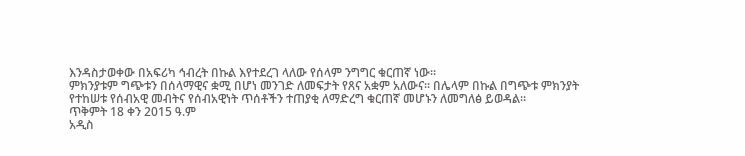እንዳስታወቀው በአፍሪካ ኅብረት በኩል እየተደረገ ላለው የሰላም ንግግር ቁርጠኛ ነው።
ምክንያቱም ግጭቱን በሰላማዊና ቋሚ በሆነ መንገድ ለመፍታት የጸና አቋም አለውና። በሌላም በኩል በግጭቱ ምክንያት የተከሠቱ የሰብአዊ መብትና የሰብአዊነት ጥሰቶችን ተጠያቂ ለማድረግ ቁርጠኛ መሆኑን ለመግለፅ ይወዳል፡፡
ጥቅምት 18 ቀን 2015 ዓ.ም
አዲስ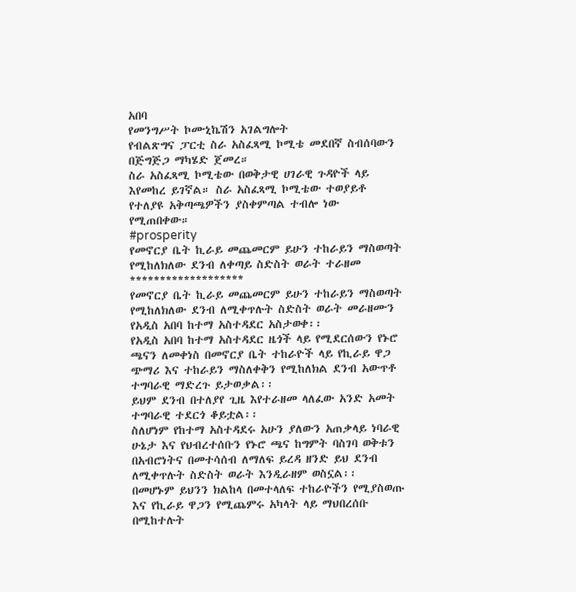አበባ
የመንግሥት ኮሙኒኬሽን አገልግሎት
የብልጽግና ፓርቲ ስራ አስፈጻሚ ኮሚቴ መደበኛ ስብሰባውን በጅግጅጋ ማካሄድ ጀመረ።
ስራ አስፈጻሚ ኮሚቴው በወቅታዊ ሀገራዊ ጉዳዮች ላይ እየመከረ ይገኛል። ስራ አስፈጻሚ ኮሚቴው ተወያይቶ የተለያዩ አቅጣጫዎችን ያስቀምጣል ተብሎ ነው የሚጠበቀው።
#prosperity
የመኖርያ ቤት ኪራይ መጨመርም ይሁን ተከራይን ማስወጣት የሚከለክለው ደንብ ለቀጣይ ስድስት ወራት ተራዘመ
*******************
የመኖርያ ቤት ኪራይ መጨመርም ይሁን ተከራይን ማስወጣት የሚከለክለው ደንብ ለሚቀጥሉት ስድስት ወራት መራዘሙን የአዲስ አበባ ከተማ አስተዳደር አስታወቀ፡፡
የአዲስ አበባ ከተማ አስተዳደር ዜጎች ላይ የሚደርሰውን የኑሮ ጫናን ለመቀነስ በመኖርያ ቤት ተከራዮች ላይ የኪራይ ዋጋ ጭማሪ እና ተከራይን ማስለቀቅን የሚከለክል ደንብ አውጥቶ ተግባራዊ ማድረጉ ይታወቃል፡፡
ይህም ደንብ በተለያየ ጊዜ እየተራዘመ ላለፈው አንድ አመት ተግባራዊ ተደርጎ ቆይቷል፡፡
ስለሆነም የከተማ አስተዳደሩ አሁን ያለውን አጠቃላይ ነባራዊ ሁኔታ እና የህብረተሰቡን የኑሮ ጫና ከግምት ባስገባ ወቅቱን በአብሮነትና በመተሳሰብ ለማለፍ ይረዳ ዘንድ ይህ ደንብ ለሚቀጥሉት ስድስት ወራት እንዲራዘም ወስኗል፡፡
በመሆኑም ይህንን ክልከላ በመተላለፍ ተከራዮችን የሚያስወጡ እና የኪራይ ዋጋን የሚጨምሩ አካላት ላይ ማህበረሰቡ በሚከተሉት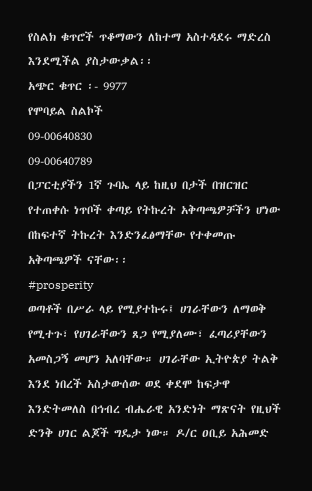የስልክ ቁጥሮች ጥቆማውን ለከተማ አስተዳደሩ ማድረስ እንደሚችል ያስታውቃል፡፡
አጭር ቁጥር ፡- 9977
የሞባይል ስልኮች
09-00640830
09-00640789
በፓርቲያችን 1ኛ ጉባኤ ላይ ከዚህ በታች በዝርዝር የተጠቀሱ ነጥቦች ቀጣይ የትኩረት አቅጣጫዎቻችን ሆነው በከፍተኛ ትኩረት እንድንፈፅማቸው የተቀመጡ አቅጣጫዎች ናቸው፡፡
#prosperity
ወጣቶች በሥራ ላይ የሚያተኩሩ፤ ሀገራቸውን ለማወቅ የሚተጉ፣ የሀገራቸውን ጸጋ የሚያለሙ፣ ፈጣሪያቸውን አመስጋኝ መሆን አለባቸው። ሀገራቸው ኢትዮጵያ ትልቅ እንደ ነበረች አስታውሰው ወደ ቀደሞ ከፍታዋ እንድትመለስ በኅብረ ብሔራዊ አንድነት ማጽናት የዚህች ድንቅ ሀገር ልጆች ግዴታ ነው። ዶ/ር ዐቢይ አሕመድ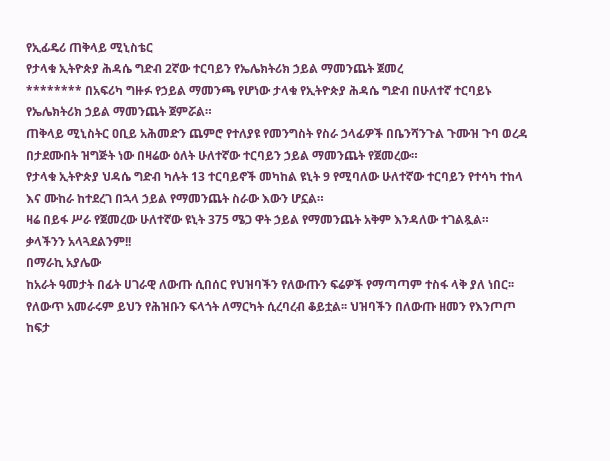የኢፊዴሪ ጠቅላይ ሚኒስቴር
የታላቁ ኢትዮጵያ ሕዳሴ ግድብ 2ኛው ተርባይን የኤሌክትሪክ ኃይል ማመንጨት ጀመረ
******** በአፍሪካ ግዙፉ የኃይል ማመንጫ የሆነው ታላቁ የኢትዮጵያ ሕዳሴ ግድብ በሁለተኛ ተርባይኑ የኤሌክትሪክ ኃይል ማመንጨት ጀምሯል።
ጠቅላይ ሚኒስትር ዐቢይ አሕመድን ጨምሮ የተለያዩ የመንግስት የስራ ኃላፊዎች በቤንሻንጉል ጉሙዝ ጉባ ወረዳ በታደሙበት ዝግጅት ነው በዛሬው ዕለት ሁለተኛው ተርባይን ኃይል ማመንጨት የጀመረው።
የታላቁ ኢትዮጵያ ህዳሴ ግድብ ካሉት 13 ተርባይኖች መካከል ዩኒት 9 የሚባለው ሁለተኛው ተርባይን የተሳካ ተከላ እና ሙከራ ከተደረገ በኋላ ኃይል የማመንጨት ስራው እውን ሆኗል።
ዛሬ በይፋ ሥራ የጀመረው ሁለተኛው ዩኒት 375 ሜጋ ዋት ኃይል የማመንጨት አቅም እንዳለው ተገልጿል።
ቃላችንን አላጓደልንም!!
በማራኪ አያሌው
ከአራት ዓመታት በፊት ሀገራዊ ለውጡ ሲበሰር የህዝባችን የለውጡን ፍሬዎች የማጣጣም ተስፋ ላቅ ያለ ነበር፡፡ የለውጥ አመራሩም ይህን የሕዝቡን ፍላጎት ለማርካት ሲረባረብ ቆይቷል፡፡ ህዝባችን በለውጡ ዘመን የእንጦጦ ከፍታ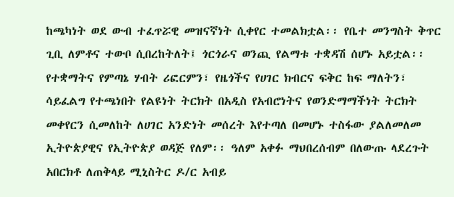ከጫካነት ወደ ውብ ተፈጥሯዊ መዝናኛነት ሲቀየር ተመልክቷል፡፡ የቤተ መንግስት ቅጥር ጊቢ ለምቶና ተውቦ ሲበረከትለት፤ ጎርጎራና ወንጪ የልማቱ ተቋዳሽ ሰሆኑ አይቷል፡፡
የተቋማትና የምጣኔ ሃብት ሪፎርምን፣ የዜጎችና የሀገር ክብርና ፍቅር ከፍ ማለትን፣ ሳይፈልግ የተጫነበት የልዩነት ትርክት በአዲስ የአብሮነትና የወንድማማችነት ትርክት መቀየርን ሲመለከት ለሀገር አንድነት መሰረት እየተጣለ በመሆኑ ተስፋው ያልለመለመ ኢትዮጵያዊና የኢትዮጵያ ወዳጅ የለም፡፡ ዓለም አቀፉ ማህበረሰብም በለውጡ ላደረጉት አበርክቶ ለጠቅላይ ሚኒስትር ዶ/ር አብይ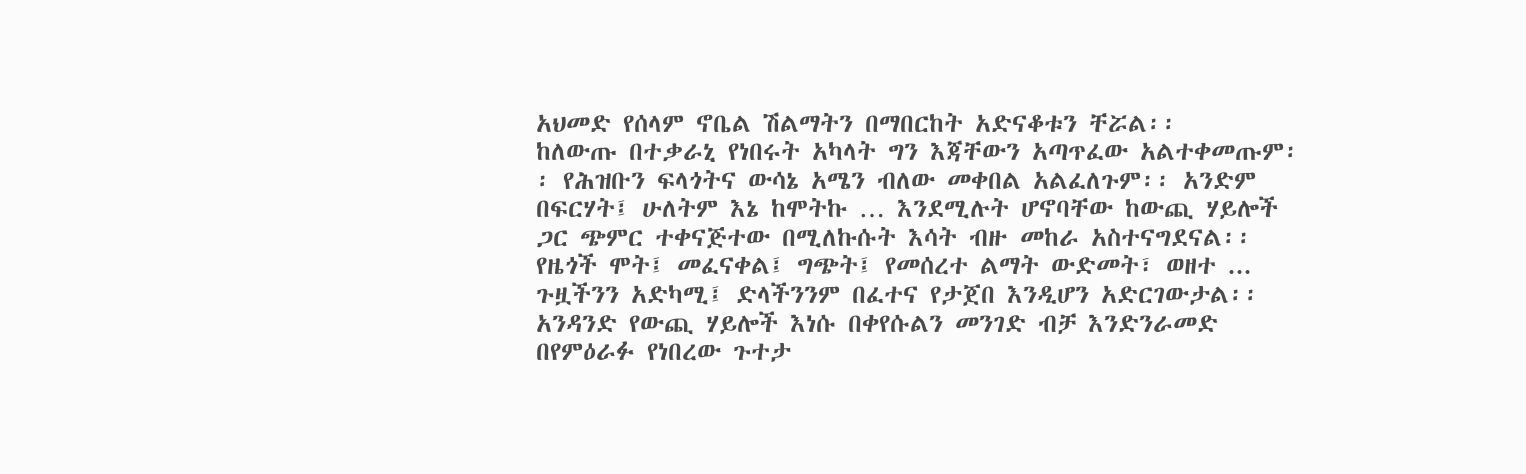አህመድ የሰላም ኖቤል ሽልማትን በማበርከት አድናቆቱን ቸሯል፡፡
ከለውጡ በተቃራኒ የነበሩት አካላት ግን እጃቸውን አጣጥፈው አልተቀመጡም፡፡ የሕዝቡን ፍላጎትና ውሳኔ አሜን ብለው መቀበል አልፈለጉም፡፡ አንድም በፍርሃት፤ ሁለትም እኔ ከሞትኩ … እንደሚሉት ሆኖባቸው ከውጪ ሃይሎች ጋር ጭምር ተቀናጅተው በሚለኩሱት እሳት ብዙ መከራ አስተናግደናል፡፡ የዜጎች ሞት፤ መፈናቀል፤ ግጭት፤ የመሰረተ ልማት ውድመት፣ ወዘተ ... ጉዟችንን አድካሚ፤ ድላችንንም በፈተና የታጀበ እንዲሆን አድርገውታል፡፡
አንዳንድ የውጪ ሃይሎች እነሱ በቀየሱልን መንገድ ብቻ እንድንራመድ በየምዕራፉ የነበረው ጉተታ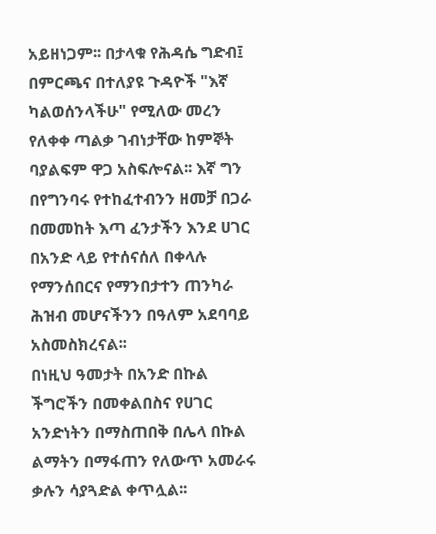አይዘነጋም፡፡ በታላቁ የሕዳሴ ግድብ፤ በምርጫና በተለያዩ ጉዳዮች "እኛ ካልወሰንላችሁ" የሚለው መረን የለቀቀ ጣልቃ ገብነታቸው ከምኞት ባያልፍም ዋጋ አስፍሎናል፡፡ እኛ ግን በየግንባሩ የተከፈተብንን ዘመቻ በጋራ በመመከት እጣ ፈንታችን እንደ ሀገር በአንድ ላይ የተሰናሰለ በቀላሉ የማንሰበርና የማንበታተን ጠንካራ ሕዝብ መሆናችንን በዓለም አደባባይ አስመስክረናል፡፡
በነዚህ ዓመታት በአንድ በኩል ችግሮችን በመቀልበስና የሀገር አንድነትን በማስጠበቅ በሌላ በኩል ልማትን በማፋጠን የለውጥ አመራሩ ቃሉን ሳያጓድል ቀጥሏል፡፡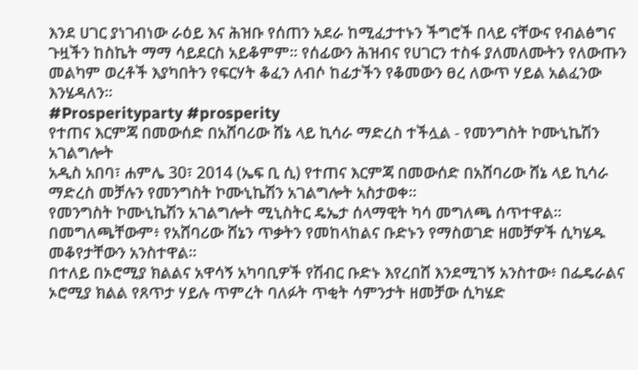እንደ ሀገር ያነገብነው ራዕይ እና ሕዝቡ የሰጠን አደራ ከሚፈታተኑን ችግሮች በላይ ናቸውና የብልፅግና ጉዟችን ከስኬት ማማ ሳይደርስ አይቆምም፡፡ የሰፊውን ሕዝብና የሀገርን ተስፋ ያለመለሙትን የለውጡን መልካም ወረቶች እያካበትን የፍርሃት ቆፈን ለብሶ ከፊታችን የቆመውን ፀረ ለውጥ ሃይል አልፈንው እንሄዳለን፡፡
#Prosperityparty #prosperity
የተጠና እርምጃ በመውሰድ በአሸባሪው ሸኔ ላይ ኪሳራ ማድረስ ተችሏል - የመንግስት ኮሙኒኬሽን አገልግሎት
አዲስ አበባ፣ ሐምሌ 30፣ 2014 (ኤፍ ቢ ሲ) የተጠና እርምጃ በመውሰድ በአሸባሪው ሸኔ ላይ ኪሳራ ማድረስ መቻሉን የመንግስት ኮሙኒኬሽን አገልግሎት አስታወቀ፡፡
የመንግስት ኮሙኒኬሽን አገልግሎት ሚኒስትር ዴኤታ ሰላማዊት ካሳ መግለጫ ሰጥተዋል፡፡
በመግለጫቸውም፥ የአሸባሪው ሸኔን ጥቃትን የመከላከልና ቡድኑን የማስወገድ ዘመቻዎች ሲካሄዱ መቆየታቸውን አንስተዋል፡፡
በተለይ በኦሮሚያ ክልልና አዋሳኝ አካባቢዎች የሽብር ቡድኑ እየረበሸ እንደሚገኝ አንስተው፥ በፌዴራልና ኦሮሚያ ክልል የጸጥታ ሃይሉ ጥምረት ባለፉት ጥቂት ሳምንታት ዘመቻው ሲካሄድ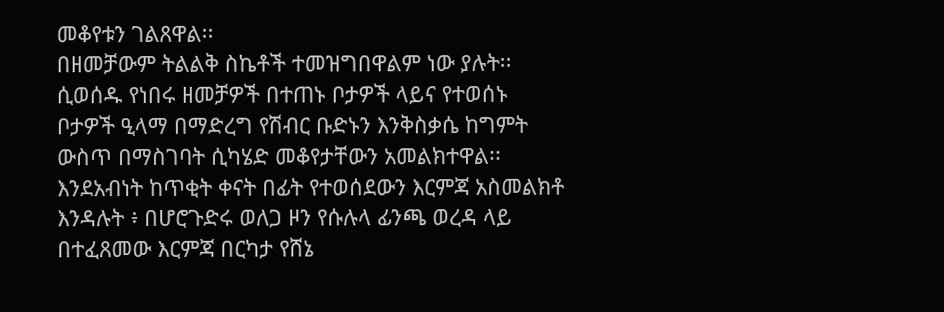መቆየቱን ገልጸዋል፡፡
በዘመቻውም ትልልቅ ስኬቶች ተመዝግበዋልም ነው ያሉት፡፡
ሲወሰዱ የነበሩ ዘመቻዎች በተጠኑ ቦታዎች ላይና የተወሰኑ ቦታዎች ዒላማ በማድረግ የሽብር ቡድኑን እንቅስቃሴ ከግምት ውስጥ በማስገባት ሲካሄድ መቆየታቸውን አመልክተዋል፡፡
እንደአብነት ከጥቂት ቀናት በፊት የተወሰደውን እርምጃ አስመልክቶ እንዳሉት ፥ በሆሮጉድሩ ወለጋ ዞን የሱሉላ ፊንጫ ወረዳ ላይ በተፈጸመው እርምጃ በርካታ የሸኔ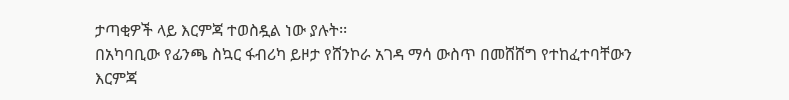ታጣቂዎች ላይ እርምጃ ተወስዷል ነው ያሉት፡፡
በአካባቢው የፊንጫ ስኳር ፋብሪካ ይዞታ የሸንኮራ አገዳ ማሳ ውስጥ በመሸሸግ የተከፈተባቸውን እርምጃ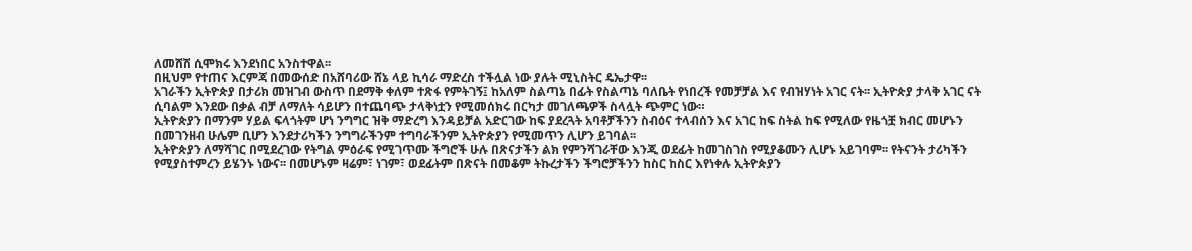ለመሸሽ ሲሞክሩ እንደነበር አንስተዋል፡፡
በዚህም የተጠና እርምጃ በመውሰድ በአሸባሪው ሸኔ ላይ ኪሳራ ማድረስ ተችሏል ነው ያሉት ሚኒስትር ዴኤታዋ፡፡
አገራችን ኢትዮጵያ በታሪክ መዝገብ ውስጥ በደማቅ ቀለም ተጽፋ የምትገኝ፤ ከአለም ስልጣኔ በፊት የስልጣኔ ባለቤት የነበረች የመቻቻል እና የብዝሃነት አገር ናት፡፡ ኢትዮጵያ ታላቅ አገር ናት ሲባልም እንደው በቃል ብቻ ለማለት ሳይሆን በተጨባጭ ታላቅነቷን የሚመሰክሩ በርካታ መገለጫዎች ስላሏት ጭምር ነው።
ኢትዮጵያን በማንም ሃይል ፍላጎትም ሆነ ንግግር ዝቅ ማድረግ እንዳይቻል አድርገው ከፍ ያደረጓት አባቶቻችንን ስብዕና ተላብሰን እና አገር ከፍ ስትል ከፍ የሚለው የዜጎቿ ክብር መሆኑን በመገንዘብ ሁሌም ቢሆን እንደታሪካችን ንግግራችንም ተግባራችንም ኢትዮጵያን የሚመጥን ሊሆን ይገባል፡፡
ኢትዮጵያን ለማሻገር በሚደረገው የትግል ምዕራፍ የሚገጥሙ ችግሮች ሁሉ በጽናታችን ልክ የምንሻገራቸው እንጂ ወደፊት ከመገስገስ የሚያቆሙን ሊሆኑ አይገባም፡፡ የትናንት ታሪካችን የሚያስተምረን ይሄንኑ ነውና፡፡ በመሆኑም ዛሬም፣ ነገም፣ ወደፊትም በጽናት በመቆም ትኩረታችን ችግሮቻችንን ከስር ከስር እየነቀሉ ኢትዮጵያን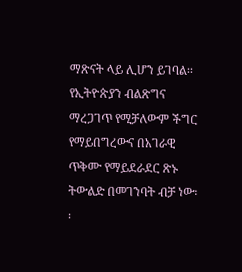ማጽናት ላይ ሊሆን ይገባል፡፡
የኢትዮጵያን ብልጽግና ማረጋገጥ የሚቻለውም ችግር የማይበግረውና በአገራዊ ጥቅሙ የማይደራደር ጽኑ ትውልድ በመገንባት ብቻ ነው፡፡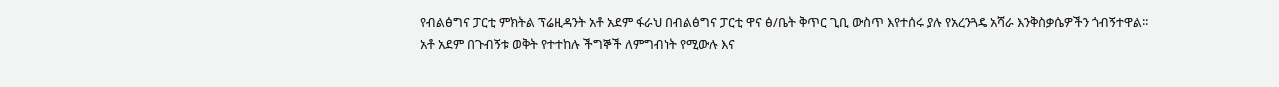የብልፅግና ፓርቲ ምክትል ፕሬዚዳንት አቶ አደም ፋራህ በብልፅግና ፓርቲ ዋና ፅ/ቤት ቅጥር ጊቢ ውስጥ እየተሰሩ ያሉ የአረንጓዴ አሻራ እንቅስቃሴዎችን ጎብኝተዋል፡፡
አቶ አደም በጉብኝቱ ወቅት የተተከሉ ችግኞች ለምግብነት የሚውሉ እና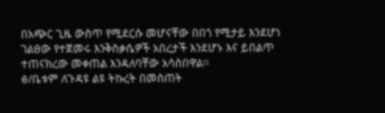በአጭር ጊዜ ውስጥ የሚደርሱ መሆናቸው በበጎ የሚታይ እንደሆነ ገልፀው የተጀመሩ እንቅስቃሴዎች አበረታች እንደሆኑ እና ይበልጥ ተጠናክረው መቀጠል እንዳለባቸው አሳስበዋል፡፡
ፅ/ቤቱም ለጉዳዩ ልዩ ትኩረት በመስጠት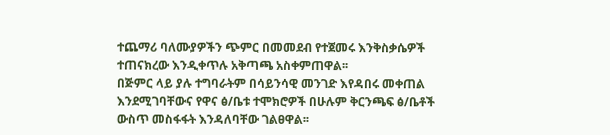ተጨማሪ ባለሙያዎችን ጭምር በመመደብ የተጀመሩ እንቅስቃሴዎች ተጠናክረው እንዲቀጥሉ አቅጣጫ አስቀምጠዋል፡፡
በጅምር ላይ ያሉ ተግባራትም በሳይንሳዊ መንገድ እየዳበሩ መቀጠል እንደሚገባቸውና የዋና ፅ/ቤቱ ተሞክሮዎች በሁሉም ቅርንጫፍ ፅ/ቤቶች ውስጥ መስፋፋት እንዳለባቸው ገልፀዋል፡፡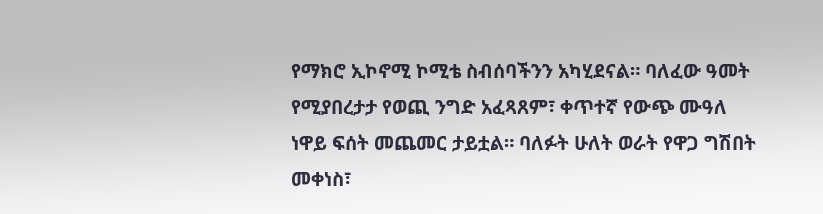የማክሮ ኢኮኖሚ ኮሚቴ ስብሰባችንን አካሂደናል። ባለፈው ዓመት የሚያበረታታ የወጪ ንግድ አፈጻጸም፣ ቀጥተኛ የውጭ ሙዓለ ነዋይ ፍሰት መጨመር ታይቷል። ባለፉት ሁለት ወራት የዋጋ ግሽበት መቀነስ፣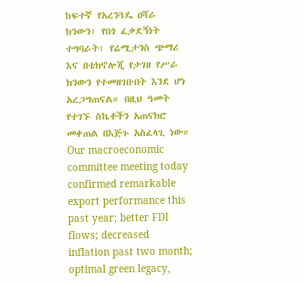ከፍተኛ የአረንጓዴ ዐሻራ ክንውን፣ የበጎ ፈቃደኝነት ተግባራት፣ የሬሚታንስ ጭማሪ እና በቴክኖሎጂ የታገዘ የሥራ ክንውን የተመዘገቡበት እንደ ሆነ አረጋግጠናል። በዚህ ዓመት የተገኙ ስኬቶችን አጠናክሮ መቀጠል በእጅጉ አስፈላጊ ነው።
Our macroeconomic committee meeting today confirmed remarkable export performance this past year; better FDI flows; decreased inflation past two month;
optimal green legacy,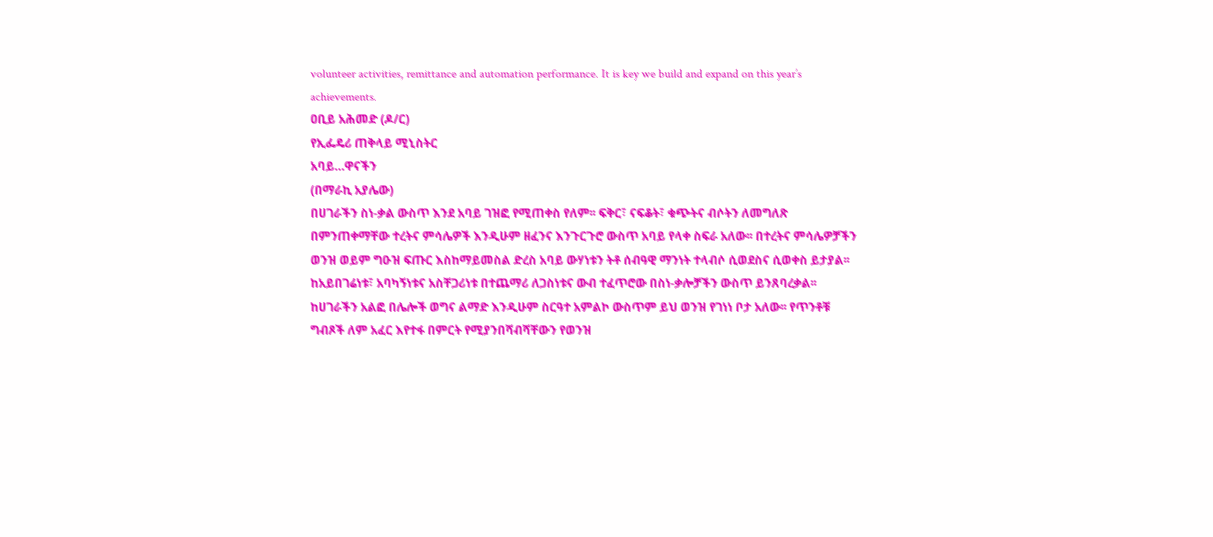volunteer activities, remittance and automation performance. It is key we build and expand on this year’s achievements.
ዐቢይ አሕመድ (ዶ/ር)
የኢፌዴሪ ጠቅላይ ሚኒስትር
አባይ…ዋናችን
(በማራኪ አያሌው)
በሀገራችን ስነ-ቃል ውስጥ እንደ አባይ ገዝፎ የሚጠቀስ የለም፡፡ ፍቅር፣ ናፍቆት፣ ቁጭትና ብሶትን ለመግለጽ በምንጠቀማቸው ተረትና ምሳሌዎች እንዲሁም ዘፈንና እንጉርጉሮ ውስጥ አባይ የላቀ ስፍራ አለው፡፡ በተረትና ምሳሌዎቻችን ወንዝ ወይም ግዑዝ ፍጡር እስከማይመስል ድረስ አባይ ውሃነቱን ትቶ ሰብዓዊ ማንነት ተላብሶ ሲወደስና ሲወቀስ ይታያል፡፡ ከአይበገሬነቱ፣ አባካኝነቱና አስቸጋሪነቱ በተጨማሪ ለጋስነቱና ውብ ተፈጥሮው በስነ-ቃሎቻችን ውስጥ ይንጸባረቃል፡፡
ከሀገራችን አልፎ በሌሎች ወግና ልማድ እንዲሁም ስርዓተ አምልኮ ውስጥም ይህ ወንዝ የገነነ ቦታ አለው፡፡ የጥንቶቹ ግብጾች ለም አፈር እየተፋ በምርት የሚያንበሻብሻቸውን የወንዝ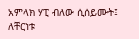አምላክ ሃፒ ብለው ሲሰይሙት፤ ለቸርነቱ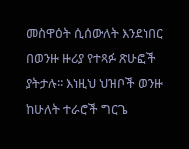መስዋዕት ሲሰውለት እንደነበር በወንዙ ዙሪያ የተጻፉ ጽሁፎች ያትታሉ፡፡ እነዚህ ህዝቦች ወንዙ ከሁለት ተራሮች ግርጌ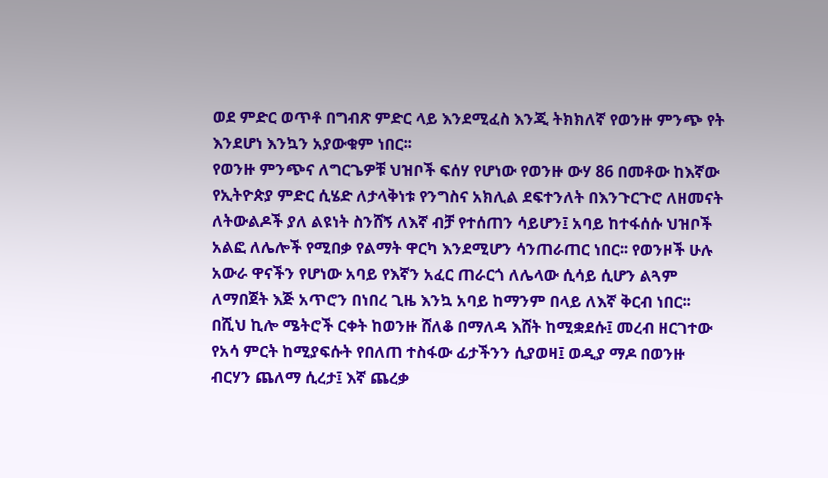ወደ ምድር ወጥቶ በግብጽ ምድር ላይ እንደሚፈስ እንጂ ትክክለኛ የወንዙ ምንጭ የት እንደሆነ እንኳን አያውቁም ነበር፡፡
የወንዙ ምንጭና ለግርጌዎቹ ህዝቦች ፍሰሃ የሆነው የወንዙ ውሃ 86 በመቶው ከእኛው የኢትዮጵያ ምድር ሲሄድ ለታላቅነቱ የንግስና አክሊል ደፍተንለት በእንጉርጉሮ ለዘመናት ለትውልዶች ያለ ልዩነት ስንሸኝ ለእኛ ብቻ የተሰጠን ሳይሆን፤ አባይ ከተፋሰሱ ህዝቦች አልፎ ለሌሎች የሚበቃ የልማት ዋርካ እንደሚሆን ሳንጠራጠር ነበር፡፡ የወንዞች ሁሉ አውራ ዋናችን የሆነው አባይ የእኛን አፈር ጠራርጎ ለሌላው ሲሳይ ሲሆን ልጓም ለማበጀት እጅ አጥሮን በነበረ ጊዜ እንኳ አባይ ከማንም በላይ ለእኛ ቅርብ ነበር፡፡
በሺህ ኪሎ ሜትሮች ርቀት ከወንዙ ሸለቆ በማለዳ እሸት ከሚቋደሱ፤ መረብ ዘርገተው የአሳ ምርት ከሚያፍሱት የበለጠ ተስፋው ፊታችንን ሲያወዛ፤ ወዲያ ማዶ በወንዙ ብርሃን ጨለማ ሲረታ፤ እኛ ጨረቃ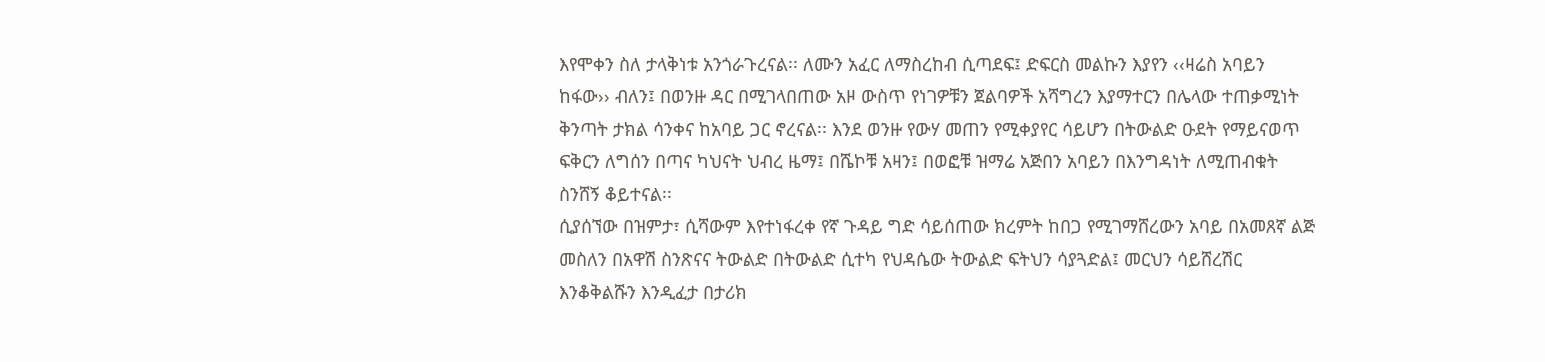እየሞቀን ስለ ታላቅነቱ አንጎራጉረናል፡፡ ለሙን አፈር ለማስረከብ ሲጣደፍ፤ ድፍርስ መልኩን እያየን ‹‹ዛሬስ አባይን ከፋው›› ብለን፤ በወንዙ ዳር በሚገላበጠው አዞ ውስጥ የነገዎቹን ጀልባዎች አሻግረን እያማተርን በሌላው ተጠቃሚነት ቅንጣት ታክል ሳንቀና ከአባይ ጋር ኖረናል፡፡ እንደ ወንዙ የውሃ መጠን የሚቀያየር ሳይሆን በትውልድ ዑደት የማይናወጥ ፍቅርን ለግሰን በጣና ካህናት ህብረ ዜማ፤ በሼኮቹ አዛን፤ በወፎቹ ዝማሬ አጅበን አባይን በእንግዳነት ለሚጠብቁት ስንሸኝ ቆይተናል፡፡
ሲያሰኘው በዝምታ፣ ሲሻውም እየተነፋረቀ የኛ ጉዳይ ግድ ሳይሰጠው ክረምት ከበጋ የሚገማሸረውን አባይ በአመጸኛ ልጅ መስለን በአዋሽ ስንጽናና ትውልድ በትውልድ ሲተካ የህዳሴው ትውልድ ፍትህን ሳያጓድል፤ መርህን ሳይሸረሽር እንቆቅልሹን እንዲፈታ በታሪክ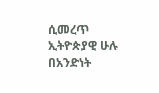ሲመረጥ ኢትዮጵያዊ ሁሉ በአንድነት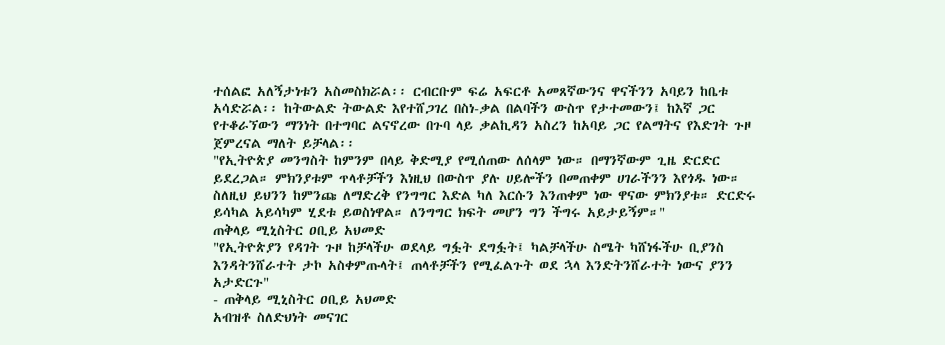ተሰልፎ አለኝታነቱን አስመስክሯል፡፡ ርብርቡም ፍሬ አፍርቶ አመጸኛውንና ዋናችንን አባይን ከቤቱ አሳድሯል፡፡ ከትውልድ ትውልድ እየተሸጋገረ በስነ-ቃል በልባችን ውስጥ የታተመውን፤ ከእኛ ጋር የተቆራኘውን ማንነት በተግባር ልናኖረው በጉባ ላይ ቃልኪዳን አስረን ከአባይ ጋር የልማትና የእድገት ጉዞ ጀምረናል ማለት ይቻላል፡፡
"የኢትዮጵያ መንግስት ከምንም በላይ ቅድሚያ የሚሰጠው ለሰላም ነው። በማንኛውም ጊዜ ድርድር ይደረጋል። ምክንያቱም ጥላቶቻችን እነዚህ በውስጥ ያሉ ሀይሎችን በመጠቀም ሀገራችንን እየጎዱ ነው። ስለዚህ ይህንን ከምንጩ ለማድረቅ የንግግር እድል ካለ እርሱን እንጠቀም ነው ዋናው ምክንያቱ። ድርድሩ ይሳካል አይሳካም ሂደቱ ይወስነዋል። ለንግግር ክፍት መሆን ግን ችግሩ አይታይኝም።"
ጠቅላይ ሚኒስትር ዐቢይ አህመድ
"የኢትዮጵያን የዳገት ጉዞ ከቻላችሁ ወደላይ ግፏት ደግፏት፤ ካልቻላችሁ ስሜት ካሸነፋችሁ ቢያንስ እንዳትንሸራተት ታኮ አስቀምጡላት፤ ጠላቶቻችን የሚፈልጉት ወደ ኋላ እንድትንሸራተት ነውና ያንን አታድርጉ"
- ጠቅላይ ሚኒስትር ዐቢይ አህመድ
አብዝቶ ስለድህነት መናገር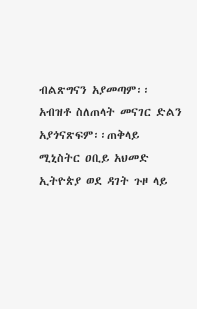ብልጽግናን አያመጣም፡፡ አብዝቶ ስለጠላት መናገር ድልን አያጎናጽፍም፡፡ጠቅላይ ሚኒስትር ዐቢይ አህመድ
ኢትዮጵያ ወደ ዳገት ጉዞ ላይ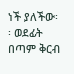ነች ያለችው፡፡ ወደፊት በጣም ቅርብ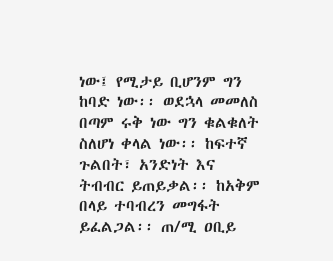ነው፤ የሚታይ ቢሆንም ግን ከባድ ነው፡፡ ወደኋላ መመለስ በጣም ሩቅ ነው ግን ቁልቁለት ስለሆነ ቀላል ነው፡፡ ከፍተኛ ጉልበት፣ አንድነት እና ትብብር ይጠይቃል፡፡ ከአቅም በላይ ተባብረን መግፋት ይፈልጋል፡፡ ጠ/ሚ ዐቢይ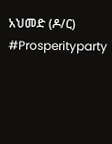አህመድ (ዶ/ር)
#Prosperityparty